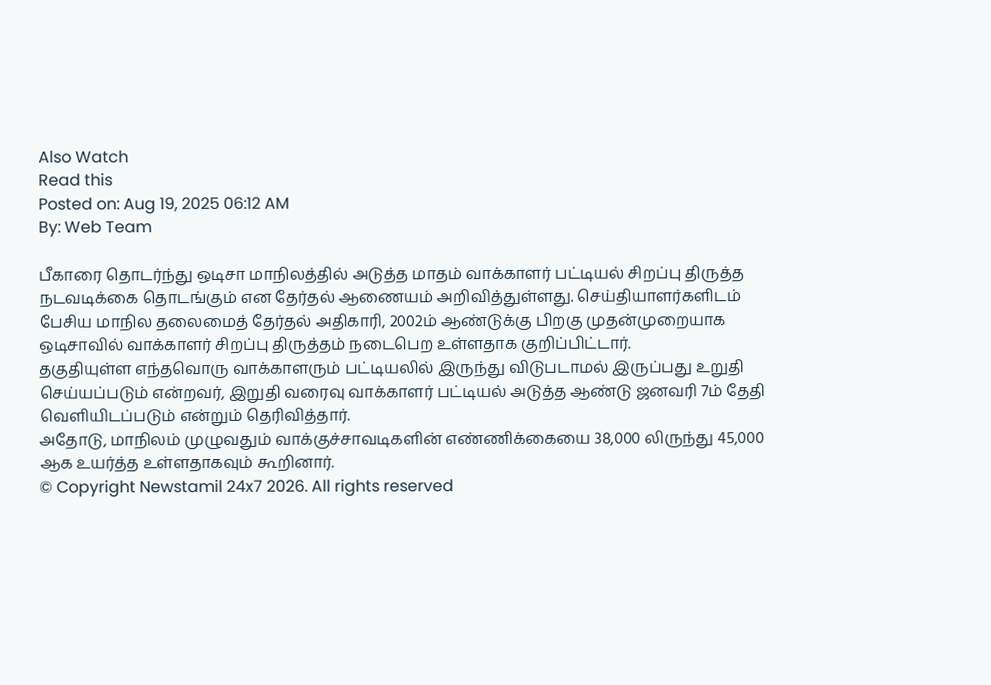Also Watch
Read this
Posted on: Aug 19, 2025 06:12 AM
By: Web Team

பீகாரை தொடர்ந்து ஒடிசா மாநிலத்தில் அடுத்த மாதம் வாக்காளர் பட்டியல் சிறப்பு திருத்த நடவடிக்கை தொடங்கும் என தேர்தல் ஆணையம் அறிவித்துள்ளது. செய்தியாளர்களிடம் பேசிய மாநில தலைமைத் தேர்தல் அதிகாரி, 2002ம் ஆண்டுக்கு பிறகு முதன்முறையாக ஒடிசாவில் வாக்காளர் சிறப்பு திருத்தம் நடைபெற உள்ளதாக குறிப்பிட்டார்.
தகுதியுள்ள எந்தவொரு வாக்காளரும் பட்டியலில் இருந்து விடுபடாமல் இருப்பது உறுதி செய்யப்படும் என்றவர், இறுதி வரைவு வாக்காளர் பட்டியல் அடுத்த ஆண்டு ஜனவரி 7ம் தேதி வெளியிடப்படும் என்றும் தெரிவித்தார்.
அதோடு, மாநிலம் முழுவதும் வாக்குச்சாவடிகளின் எண்ணிக்கையை 38,000 லிருந்து 45,000 ஆக உயர்த்த உள்ளதாகவும் கூறினார்.
© Copyright Newstamil 24x7 2026. All rights reserved